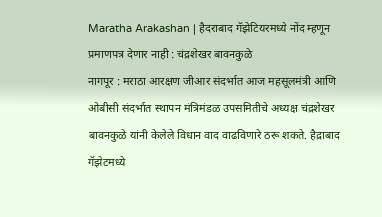Maratha Arakashan | हैदराबाद गॅझेटियरमध्ये नोंद म्हणून प्रमाणपत्र देणार नाही : चंद्रशेखर बावनकुळे
नागपूर : मराठा आरक्षण जीआर संदर्भात आज महसूलमंत्री आणि ओबीसी संदर्भात स्थापन मंत्रिमंडळ उपसमितीचे अध्यक्ष चंद्रशेखर बावनकुळे यांनी केलेले विधान वाद वाढविणारे ठरू शकते. हैद्राबाद गॅझेटमध्ये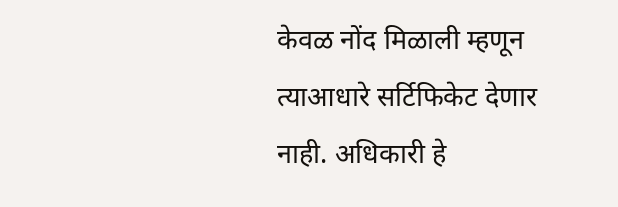केवळ नोंद मिळाली म्हणून त्याआधारे सर्टिफिकेट देणार नाही. अधिकारी हे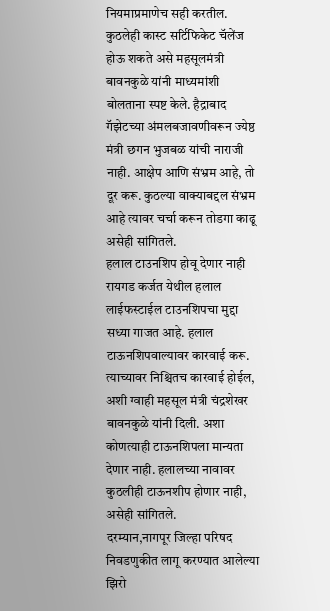नियमाप्रमाणेच सही करतील. कुठलेही कास्ट सर्टिफिकेट चॅलेंज होऊ शकते असे महसूलमंत्री बावनकुळे यांनी माध्यमांशी बोलताना स्पष्ट केले. हैद्राबाद गॅझेटच्या अंमलबजावणीवरून ज्येष्ठ मंत्री छगन भुजबळ यांची नाराजी नाही. आक्षेप आणि संभ्रम आहे, तो दूर करू. कुठल्या वाक्याबद्दल संभ्रम आहे त्यावर चर्चा करून तोडगा काढू असेही सांगितले.
हलाल टाउनशिप होवू देणार नाही
रायगड कर्जत येथील हलाल लाईफस्टाईल टाउनशिपचा मुद्दा सध्या गाजत आहे. हलाल टाऊनशिपवाल्यावर कारवाई करू. त्याच्यावर निश्चितच कारवाई होईल, अशी ग्वाही महसूल मंत्री चंद्रशेखर बावनकुळे यांनी दिली. अशा कोणत्याही टाऊनशिपला मान्यता देणार नाही. हलालच्या नावावर कुठलीही टाऊनशीप होणार नाही, असेही सांगितले.
दरम्यान,नागपूर जिल्हा परिषद निवडणुकीत लागू करण्यात आलेल्या झिरो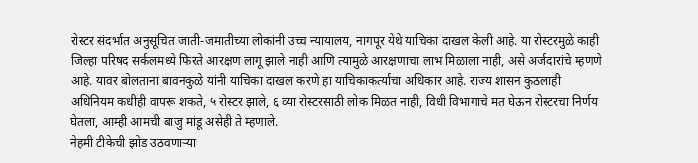रोस्टर संदर्भात अनुसूचित जाती-जमातीच्या लोकांनी उच्च न्यायालय, नागपूर येथे याचिका दाखल केली आहे. या रोस्टरमुळे काही जिल्हा परिषद सर्कलमध्ये फिरते आरक्षण लागू झाले नाही आणि त्यामुळे आरक्षणाचा लाभ मिळाला नाही, असे अर्जदारांचे म्हणणे आहे. यावर बोलताना बावनकुळे यांनी याचिका दाखल करणे हा याचिकाकर्त्याचा अधिकार आहे. राज्य शासन कुठलाही अधिनियम कधीही वापरू शकते, ५ रोस्टर झाले, ६ व्या रोस्टरसाठी लोक मिळत नाही, विधी विभागाचे मत घेऊन रोस्टरचा निर्णय घेतला, आम्ही आमची बाजु मांडू असेही ते म्हणाले.
नेहमी टीकेची झोड उठवणाऱ्या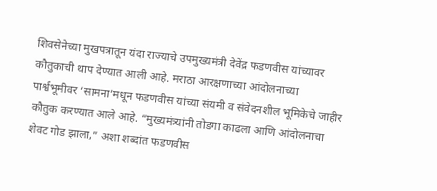शिवसेनेच्या मुखपत्रातून यंदा राज्याचे उपमुख्यमंत्री देवेंद्र फडणवीस यांच्यावर कौतुकाची थाप देण्यात आली आहे. मराठा आरक्षणाच्या आंदोलनाच्या पार्श्वभूमीवर ‘सामना’मधून फडणवीस यांच्या संयमी व संवेदनशील भूमिकेचे जाहीर कौतुक करण्यात आले आहे. “मुख्यमंत्र्यांनी तोडगा काढला आणि आंदोलनाचा शेवट गोड झाला,” अशा शब्दांत फडणवीस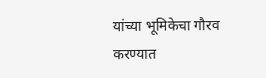यांच्या भूमिकेचा गौरव करण्यात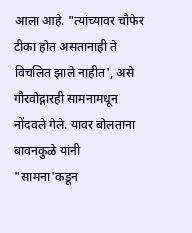आला आहे. "त्यांच्यावर चौफेर टीका होत असतानाही ते विचलित झाले नाहीत', असे गौरवोद्गारही सामनामधून नोंदवले गेले. यावर बोलताना बावनकुळे यांनी "सामना'कडून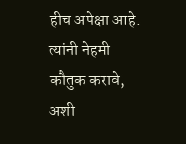हीच अपेक्षा आहे. त्यांनी नेहमी कौतुक करावे, अशी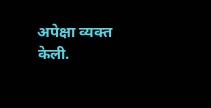अपेक्षा व्यक्त केली.